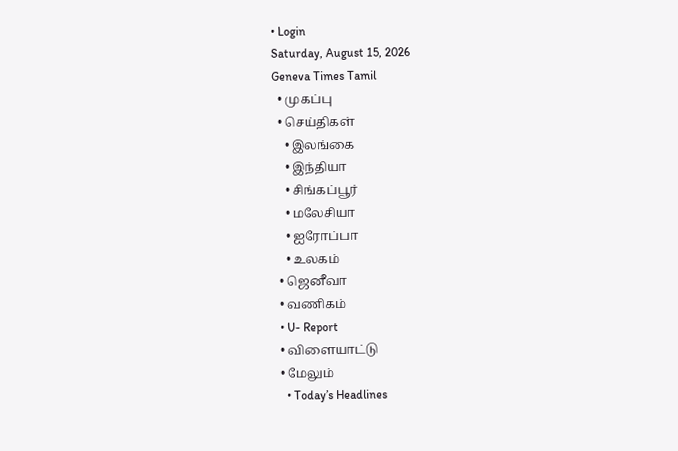• Login
Saturday, August 15, 2026
Geneva Times Tamil
  • முகப்பு
  • செய்திகள்
    • இலங்கை
    • இந்தியா
    • சிங்கப்பூர்
    • மலேசியா
    • ஐரோப்பா
    • உலகம்
  • ஜெனீவா
  • வணிகம்
  • U- Report
  • விளையாட்டு
  • மேலும்
    • Today’s Headlines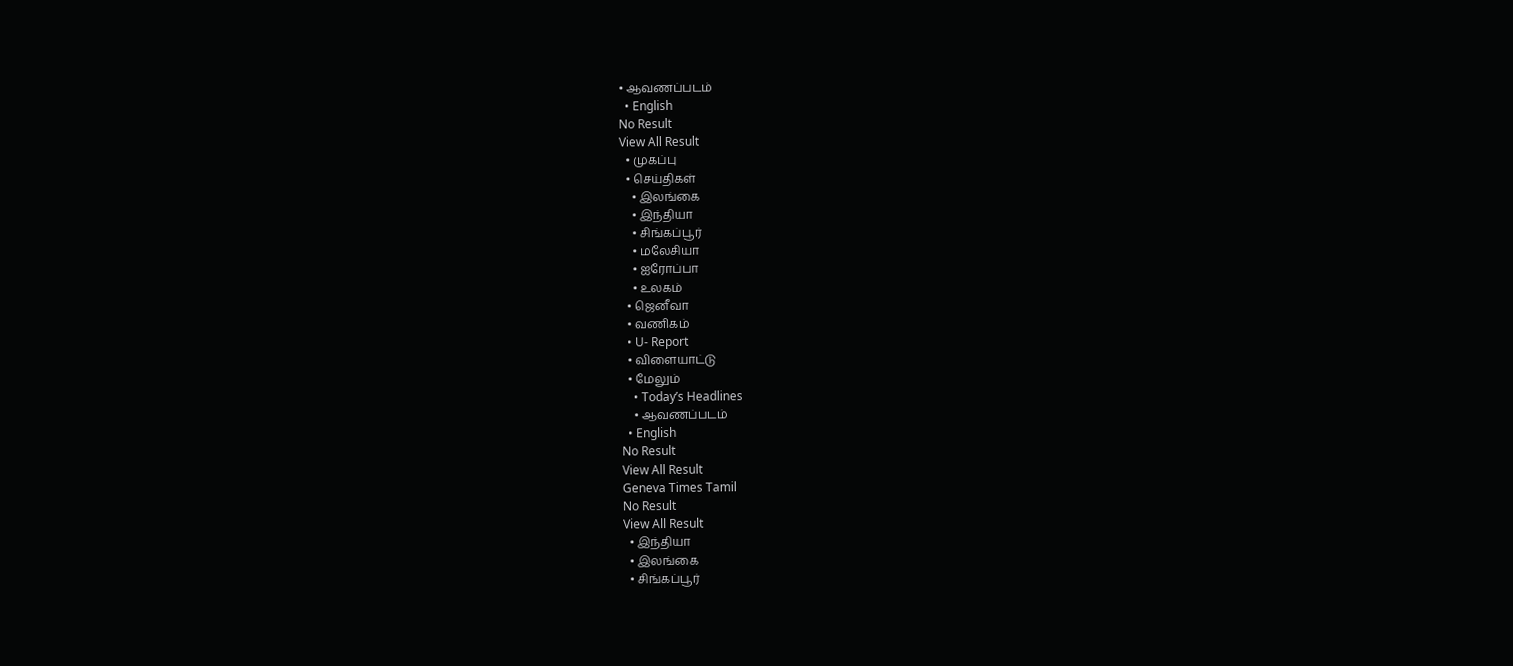• ஆவணப்படம்
  • English
No Result
View All Result
  • முகப்பு
  • செய்திகள்
    • இலங்கை
    • இந்தியா
    • சிங்கப்பூர்
    • மலேசியா
    • ஐரோப்பா
    • உலகம்
  • ஜெனீவா
  • வணிகம்
  • U- Report
  • விளையாட்டு
  • மேலும்
    • Today’s Headlines
    • ஆவணப்படம்
  • English
No Result
View All Result
Geneva Times Tamil
No Result
View All Result
  • இந்தியா
  • இலங்கை
  • சிங்கப்பூர்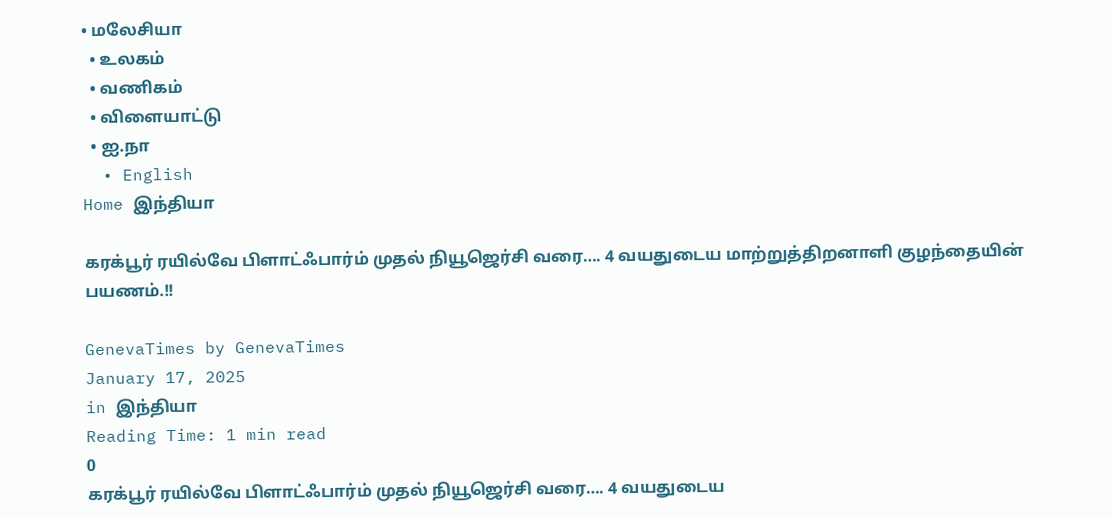• மலேசியா
  • உலகம்
  • வணிகம்
  • விளையாட்டு
  • ஐ.நா
  • English
Home இந்தியா

கரக்பூர் ரயில்வே பிளாட்ஃபார்ம் முதல் நியூஜெர்சி வரை…. 4 வயதுடைய மாற்றுத்திறனாளி குழந்தையின் பயணம்.!!

GenevaTimes by GenevaTimes
January 17, 2025
in இந்தியா
Reading Time: 1 min read
0
கரக்பூர் ரயில்வே பிளாட்ஃபார்ம் முதல் நியூஜெர்சி வரை…. 4 வயதுடைய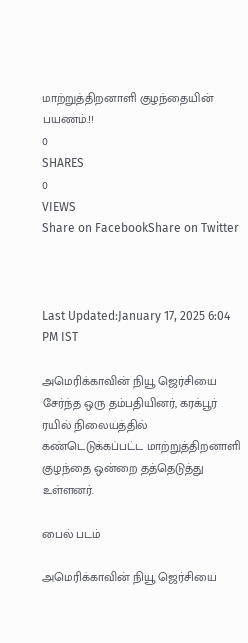மாற்றுத்திறனாளி குழந்தையின் பயணம்.!!
0
SHARES
0
VIEWS
Share on FacebookShare on Twitter



Last Updated:January 17, 2025 6:04 PM IST

அமெரிக்காவின் நியூ ஜெர்சியை சேர்ந்த ஒரு தம்பதியினர், கரக்பூர் ரயில் நிலையத்தில் கண்டெடுக்கப்பட்ட மாற்றுத்திறனாளி குழந்தை ஒன்றை தத்தெடுத்து உள்ளனர்.

பைல் படம்

அமெரிக்காவின் நியூ ஜெர்சியை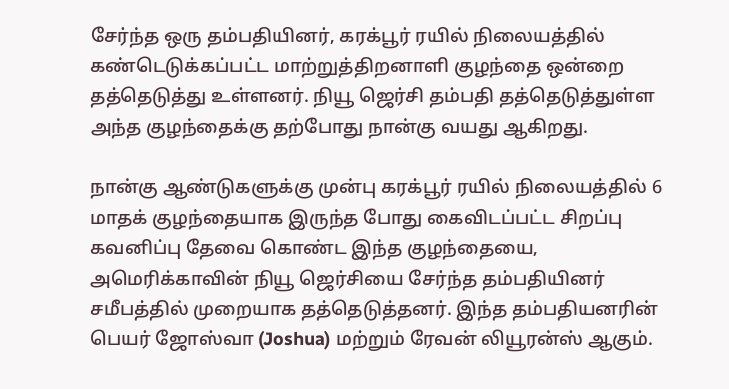சேர்ந்த ஒரு தம்பதியினர், கரக்பூர் ரயில் நிலையத்தில் கண்டெடுக்கப்பட்ட மாற்றுத்திறனாளி குழந்தை ஒன்றை தத்தெடுத்து உள்ளனர். நியூ ஜெர்சி தம்பதி தத்தெடுத்துள்ள அந்த குழந்தைக்கு தற்போது நான்கு வயது ஆகிறது.

நான்கு ஆண்டுகளுக்கு முன்பு கரக்பூர் ரயில் நிலையத்தில் 6 மாதக் குழந்தையாக இருந்த போது கைவிடப்பட்ட சிறப்பு கவனிப்பு தேவை கொண்ட இந்த குழந்தையை, அமெரிக்காவின் நியூ ஜெர்சியை சேர்ந்த தம்பதியினர் சமீபத்தில் முறையாக தத்தெடுத்தனர். இந்த தம்பதியனரின் பெயர் ஜோஸ்வா (Joshua) மற்றும் ரேவன் லியூரன்ஸ் ஆகும்.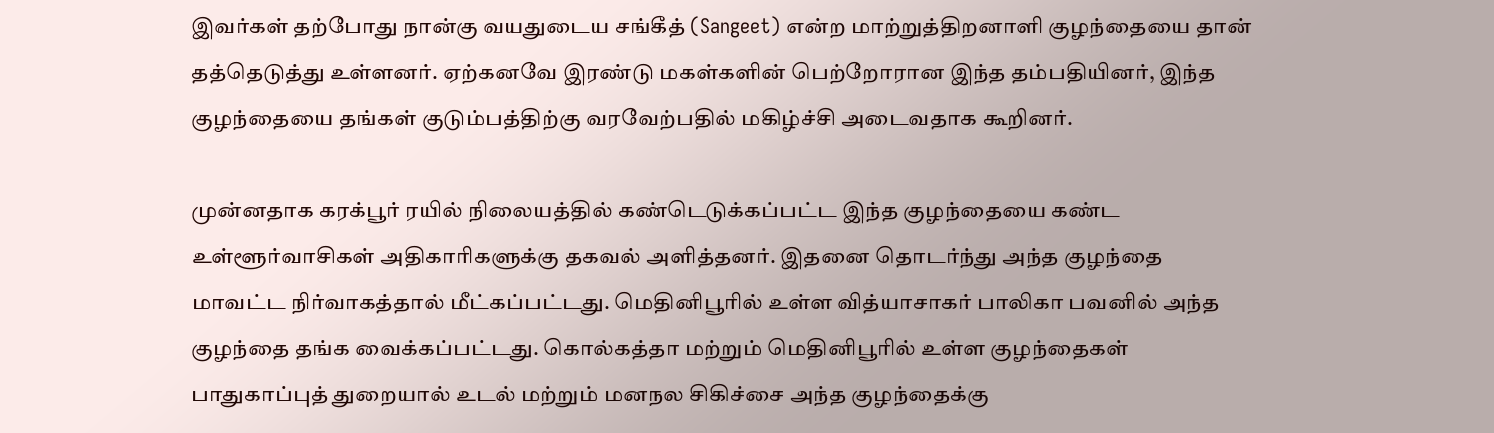இவர்கள் தற்போது நான்கு வயதுடைய சங்கீத் (Sangeet) என்ற மாற்றுத்திறனாளி குழந்தையை தான் தத்தெடுத்து உள்ளனர். ஏற்கனவே இரண்டு மகள்களின் பெற்றோரான இந்த தம்பதியினர், இந்த குழந்தையை தங்கள் குடும்பத்திற்கு வரவேற்பதில் மகிழ்ச்சி அடைவதாக கூறினர்.

முன்னதாக கரக்பூர் ரயில் நிலையத்தில் கண்டெடுக்கப்பட்ட இந்த குழந்தையை கண்ட உள்ளூர்வாசிகள் அதிகாரிகளுக்கு தகவல் அளித்தனர். இதனை தொடர்ந்து அந்த குழந்தை மாவட்ட நிர்வாகத்தால் மீட்கப்பட்டது. மெதினிபூரில் உள்ள வித்யாசாகர் பாலிகா பவனில் அந்த குழந்தை தங்க வைக்கப்பட்டது. கொல்கத்தா மற்றும் மெதினிபூரில் உள்ள குழந்தைகள் பாதுகாப்புத் துறையால் உடல் மற்றும் மனநல சிகிச்சை அந்த குழந்தைக்கு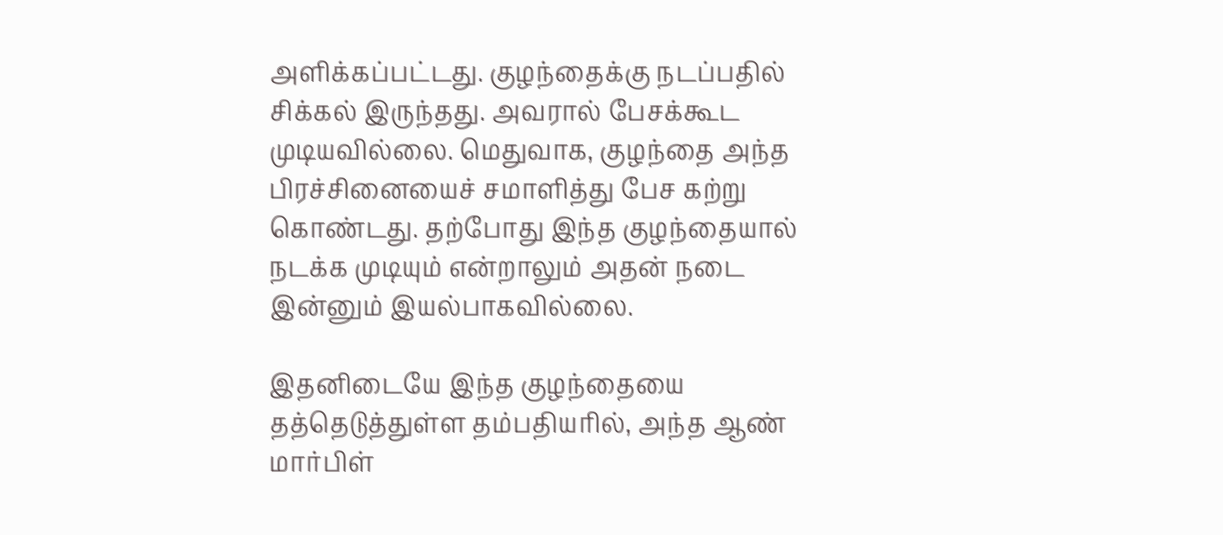அளிக்கப்பட்டது. குழந்தைக்கு நடப்பதில் சிக்கல் இருந்தது. அவரால் பேசக்கூட முடியவில்லை. மெதுவாக, குழந்தை அந்த பிரச்சினையைச் சமாளித்து பேச கற்று கொண்டது. தற்போது இந்த குழந்தையால் நடக்க முடியும் என்றாலும் அதன் நடை இன்னும் இயல்பாகவில்லை.

இதனிடையே இந்த குழந்தையை தத்தெடுத்துள்ள தம்பதியரில், அந்த ஆண் மார்பிள்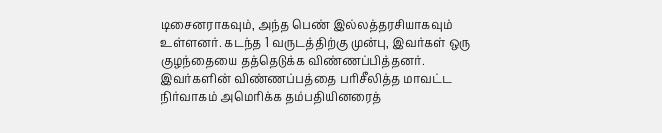டிசைனராகவும், அந்த பெண் இல்லத்தரசியாகவும் உள்ளனர். கடந்த 1 வருடத்திற்கு முன்பு, இவர்கள் ஒரு குழந்தையை தத்தெடுக்க விண்ணப்பித்தனர். இவர்களின் விண்ணப்பத்தை பரிசீலித்த மாவட்ட நிர்வாகம் அமெரிக்க தம்பதியினரைத்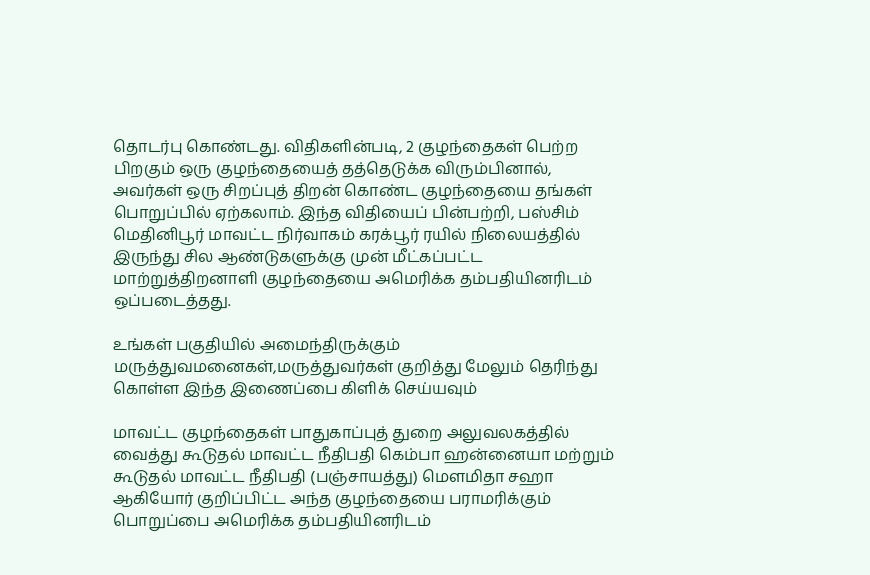தொடர்பு கொண்டது. விதிகளின்படி, 2 குழந்தைகள் பெற்ற பிறகும் ஒரு குழந்தையைத் தத்தெடுக்க விரும்பினால், அவர்கள் ஒரு சிறப்புத் திறன் கொண்ட குழந்தையை தங்கள் பொறுப்பில் ஏற்கலாம். இந்த விதியைப் பின்பற்றி, பஸ்சிம் மெதினிபூர் மாவட்ட நிர்வாகம் கரக்பூர் ரயில் நிலையத்தில் இருந்து சில ஆண்டுகளுக்கு முன் மீட்கப்பட்ட மாற்றுத்திறனாளி குழந்தையை அமெரிக்க தம்பதியினரிடம் ஒப்படைத்தது.

உங்கள் பகுதியில் அமைந்திருக்கும் மருத்துவமனைகள்,மருத்துவர்கள் குறித்து மேலும் தெரிந்து கொள்ள இந்த இணைப்பை கிளிக் செய்யவும்

மாவட்ட குழந்தைகள் பாதுகாப்புத் துறை அலுவலகத்தில் வைத்து கூடுதல் மாவட்ட நீதிபதி கெம்பா ஹன்னையா மற்றும் கூடுதல் மாவட்ட நீதிபதி (பஞ்சாயத்து) மௌமிதா சஹா ஆகியோர் குறிப்பிட்ட அந்த குழந்தையை பராமரிக்கும் பொறுப்பை அமெரிக்க தம்பதியினரிடம்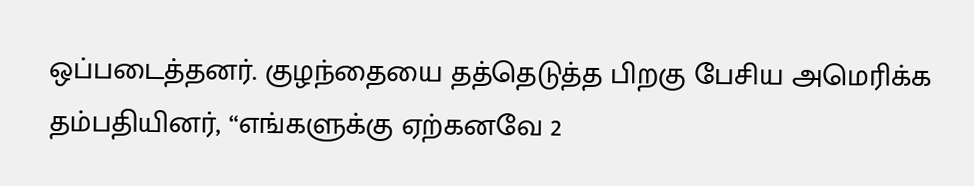ஒப்படைத்தனர். குழந்தையை தத்தெடுத்த பிறகு பேசிய அமெரிக்க தம்பதியினர், “எங்களுக்கு ஏற்கனவே 2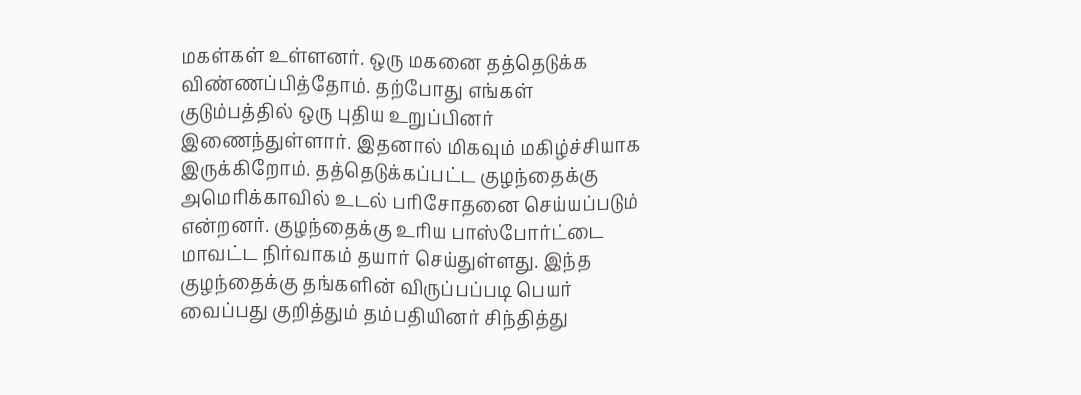மகள்கள் உள்ளனர். ஒரு மகனை தத்தெடுக்க விண்ணப்பித்தோம். தற்போது எங்கள் குடும்பத்தில் ஒரு புதிய உறுப்பினர் இணைந்துள்ளார். இதனால் மிகவும் மகிழ்ச்சியாக இருக்கிறோம். தத்தெடுக்கப்பட்ட குழந்தைக்கு அமெரிக்காவில் உடல் பரிசோதனை செய்யப்படும் என்றனர். குழந்தைக்கு உரிய பாஸ்போர்ட்டை மாவட்ட நிர்வாகம் தயார் செய்துள்ளது. இந்த குழந்தைக்கு தங்களின் விருப்பப்படி பெயர் வைப்பது குறித்தும் தம்பதியினர் சிந்தித்து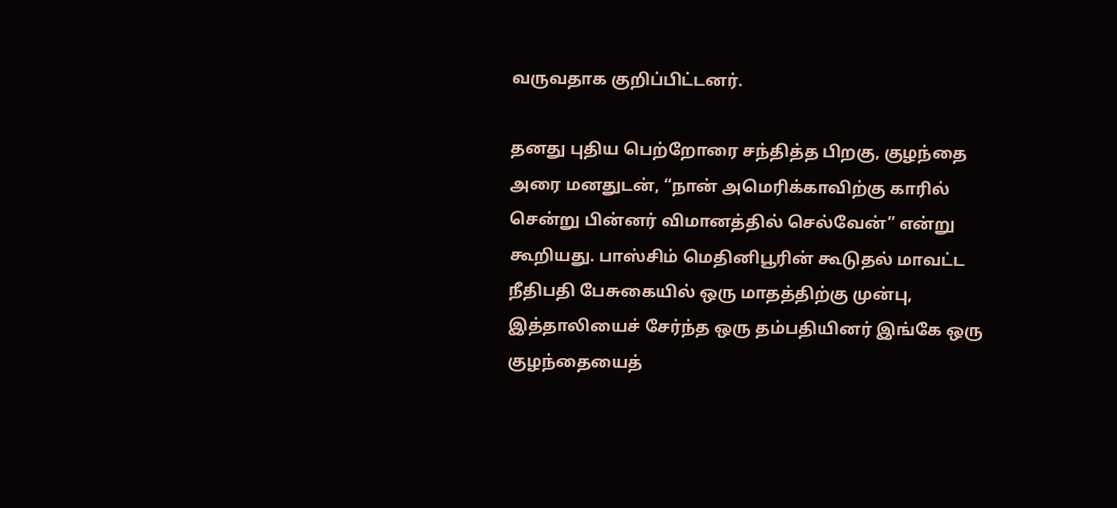வருவதாக குறிப்பிட்டனர்.

தனது புதிய பெற்றோரை சந்தித்த பிறகு, குழந்தை அரை மனதுடன், “நான் அமெரிக்காவிற்கு காரில் சென்று பின்னர் விமானத்தில் செல்வேன்” என்று கூறியது. பாஸ்சிம் மெதினிபூரின் கூடுதல் மாவட்ட நீதிபதி பேசுகையில் ஒரு மாதத்திற்கு முன்பு, இத்தாலியைச் சேர்ந்த ஒரு தம்பதியினர் இங்கே ஒரு குழந்தையைத்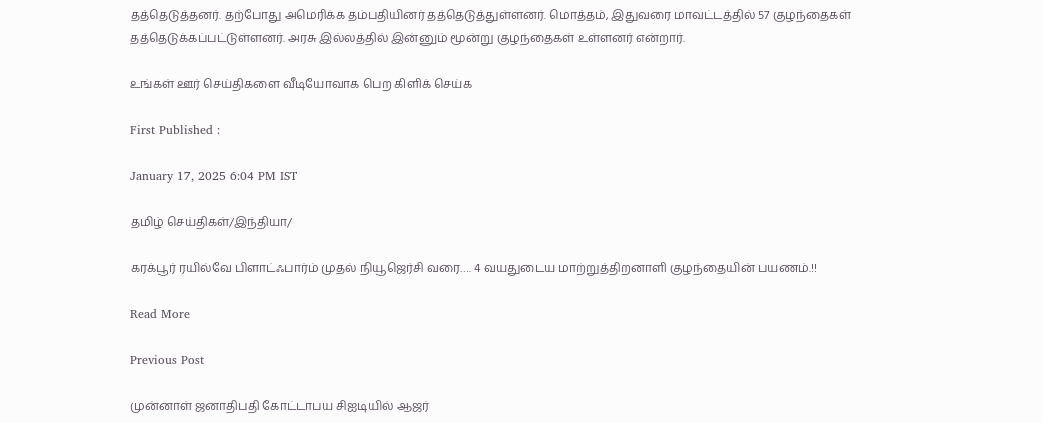தத்தெடுத்தனர். தற்போது அமெரிக்க தம்பதியினர் தத்தெடுத்துள்ளனர். மொத்தம், இதுவரை மாவட்டத்தில் 57 குழந்தைகள் தத்தெடுக்கப்பட்டுள்ளனர். அரசு இல்லத்தில் இன்னும் மூன்று குழந்தைகள் உள்ளனர் என்றார்.

உங்கள் ஊர் செய்திகளை வீடியோவாக பெற கிளிக் செய்க

First Published :

January 17, 2025 6:04 PM IST

தமிழ் செய்திகள்/இந்தியா/

கரக்பூர் ரயில்வே பிளாட்ஃபார்ம் முதல் நியூஜெர்சி வரை…. 4 வயதுடைய மாற்றுத்திறனாளி குழந்தையின் பயணம்.!!

Read More

Previous Post

முன்னாள் ஜனாதிபதி கோட்டாபய சிஐடியில் ஆஜர்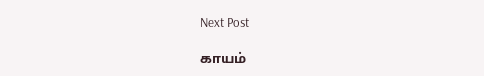Next Post

காயம்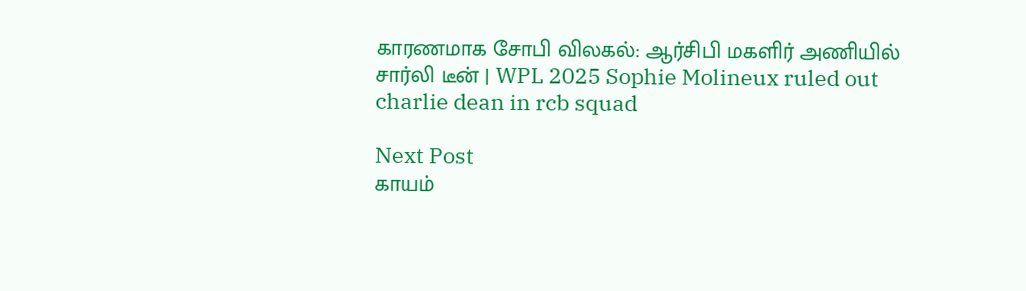காரணமாக சோபி விலகல்: ஆர்சிபி மகளிர் அணியில் சார்லி டீன் | WPL 2025 Sophie Molineux ruled out charlie dean in rcb squad

Next Post
காயம்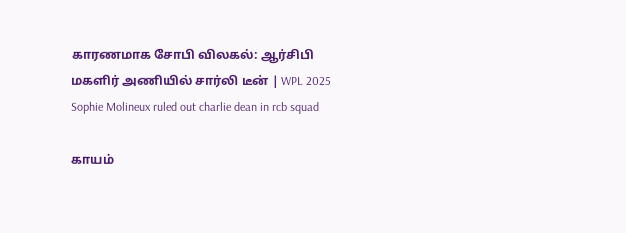காரணமாக சோபி விலகல்: ஆர்சிபி மகளிர் அணியில் சார்லி டீன் | WPL 2025 Sophie Molineux ruled out charlie dean in rcb squad

காயம்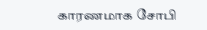காரணமாக சோபி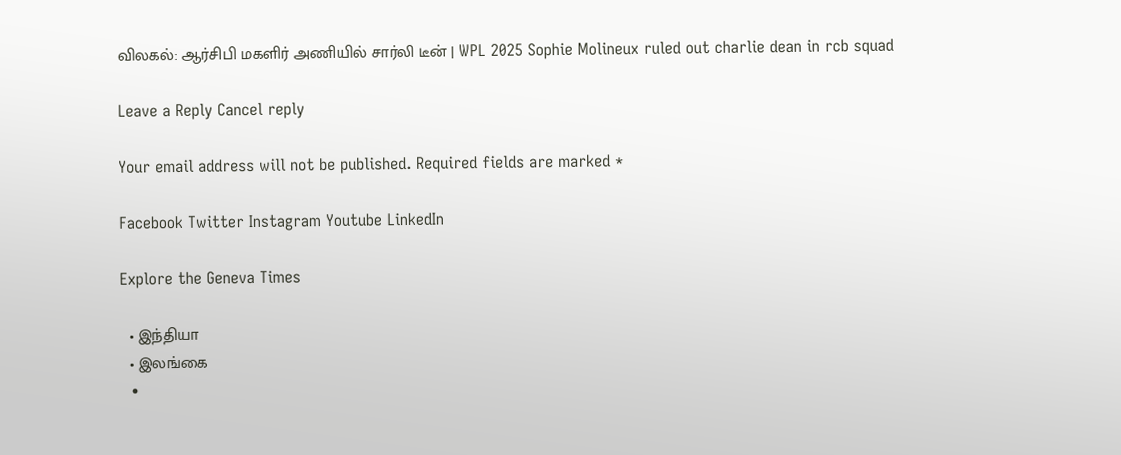விலகல்: ஆர்சிபி மகளிர் அணியில் சார்லி டீன் | WPL 2025 Sophie Molineux ruled out charlie dean in rcb squad

Leave a Reply Cancel reply

Your email address will not be published. Required fields are marked *

Facebook Twitter Instagram Youtube LinkedIn

Explore the Geneva Times

  • இந்தியா
  • இலங்கை
  •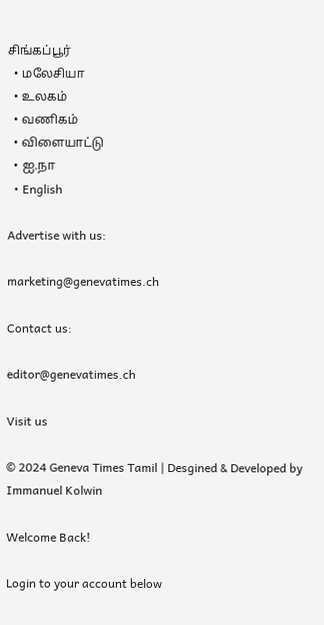சிங்கப்பூர்
  • மலேசியா
  • உலகம்
  • வணிகம்
  • விளையாட்டு
  • ஐ.நா
  • English

Advertise with us:

marketing@genevatimes.ch

Contact us:

editor@genevatimes.ch

Visit us

© 2024 Geneva Times Tamil | Desgined & Developed by Immanuel Kolwin

Welcome Back!

Login to your account below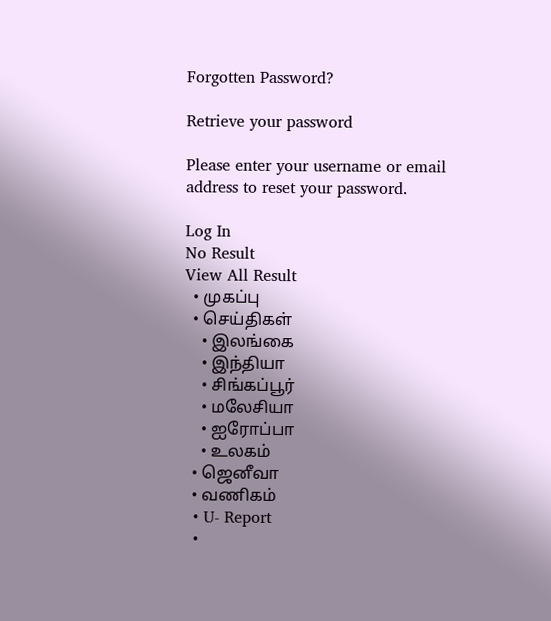Forgotten Password?

Retrieve your password

Please enter your username or email address to reset your password.

Log In
No Result
View All Result
  • முகப்பு
  • செய்திகள்
    • இலங்கை
    • இந்தியா
    • சிங்கப்பூர்
    • மலேசியா
    • ஐரோப்பா
    • உலகம்
  • ஜெனீவா
  • வணிகம்
  • U- Report
  •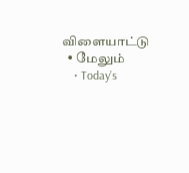விளையாட்டு
  • மேலும்
    • Today’s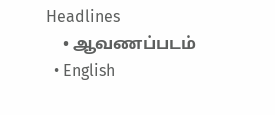Headlines
    • ஆவணப்படம்
  • English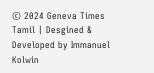© 2024 Geneva Times Tamil | Desgined & Developed by Immanuel Kolwin